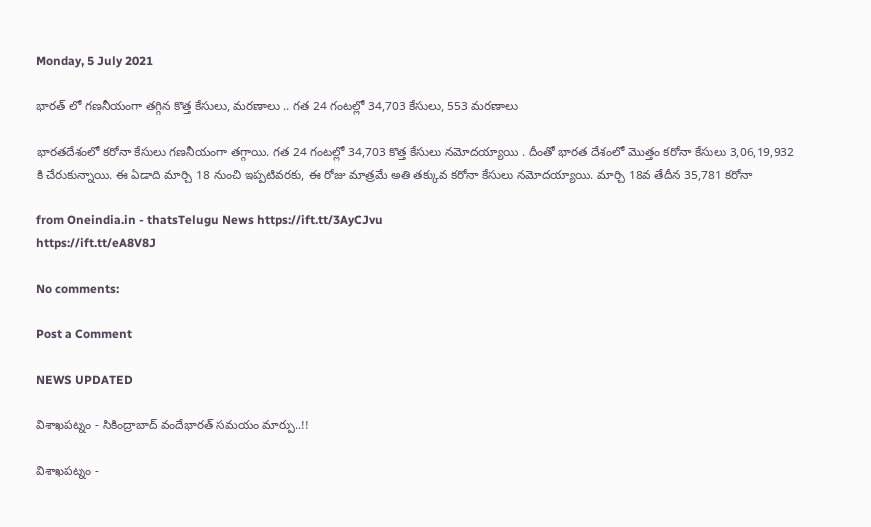Monday, 5 July 2021

భారత్ లో గణనీయంగా తగ్గిన కొత్త కేసులు, మరణాలు .. గత 24 గంటల్లో 34,703 కేసులు, 553 మరణాలు

భారతదేశంలో కరోనా కేసులు గణనీయంగా తగ్గాయి. గత 24 గంటల్లో 34,703 కొత్త కేసులు నమోదయ్యాయి . దీంతో భారత దేశంలో మొత్తం కరోనా కేసులు 3,06,19,932 కి చేరుకున్నాయి. ఈ ఏడాది మార్చి 18 నుంచి ఇప్పటివరకు, ఈ రోజు మాత్రమే అతి తక్కువ కరోనా కేసులు నమోదయ్యాయి. మార్చి 18వ తేదీన 35,781 కరోనా

from Oneindia.in - thatsTelugu News https://ift.tt/3AyCJvu
https://ift.tt/eA8V8J

No comments:

Post a Comment

NEWS UPDATED

విశాఖపట్నం - సికింద్రాబాద్ వందేభారత్ సమయం మార్పు..!!

విశాఖపట్నం -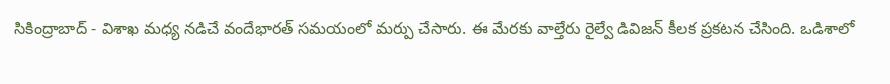సికింద్రాబాద్ - విశాఖ మధ్య నడిచే వందేభారత్ సమయంలో మర్పు చేసారు. ఈ మేరకు వాల్తేరు రైల్వే డివిజన్ కీలక ప్రకటన చేసింది. ఒడిశాలో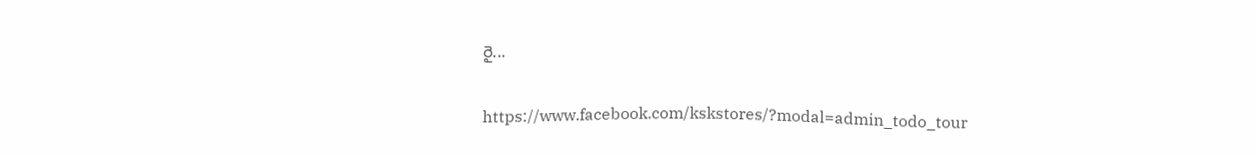రై...

https://www.facebook.com/kskstores/?modal=admin_todo_tour